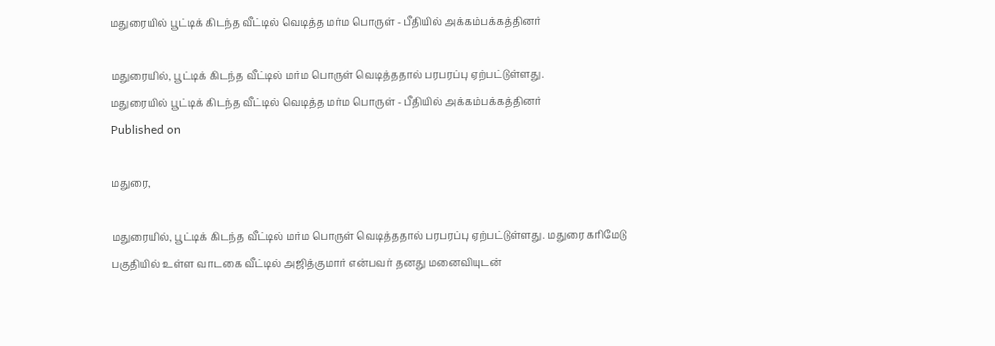மதுரையில் பூட்டிக் கிடந்த வீட்டில் வெடித்த மர்ம பொருள் - பீதியில் அக்கம்பக்கத்தினர்

மதுரையில், பூட்டிக் கிடந்த வீட்டில் மர்ம பொருள் வெடித்ததால் பரபரப்பு ஏற்பட்டுள்ளது.
மதுரையில் பூட்டிக் கிடந்த வீட்டில் வெடித்த மர்ம பொருள் - பீதியில் அக்கம்பக்கத்தினர்
Published on

மதுரை,

மதுரையில், பூட்டிக் கிடந்த வீட்டில் மர்ம பொருள் வெடித்ததால் பரபரப்பு ஏற்பட்டுள்ளது. மதுரை கரிமேடு பகுதியில் உள்ள வாடகை வீட்டில் அஜித்குமார் என்பவர் தனது மனைவியுடன்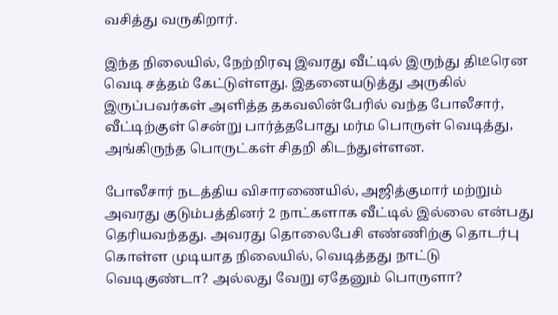வசித்து வருகிறார்.

இந்த நிலையில், நேற்றிரவு இவரது வீட்டில் இருந்து திடீரென வெடி சத்தம் கேட்டுள்ளது. இதனையடுத்து அருகில் இருப்பவர்கள் அளித்த தகவலின்பேரில் வந்த போலீசார், வீட்டிற்குள் சென்று பார்த்தபோது மர்ம பொருள் வெடித்து, அங்கிருந்த பொருட்கள் சிதறி கிடந்துள்ளன.

போலீசார் நடத்திய விசாரணையில், அஜித்குமார் மற்றும் அவரது குடும்பத்தினர் 2 நாட்களாக வீட்டில் இல்லை என்பது தெரியவந்தது. அவரது தொலைபேசி எண்ணிற்கு தொடர்பு கொள்ள முடியாத நிலையில், வெடித்தது நாட்டு வெடிகுண்டா? அல்லது வேறு ஏதேனும் பொருளா?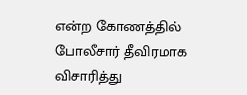என்ற கோணத்தில் போலீசார் தீவிரமாக விசாரித்து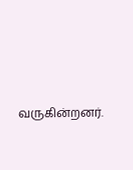வருகின்றனர்.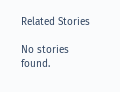Related Stories

No stories found.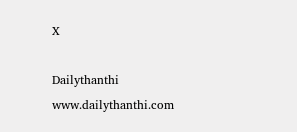X

Dailythanthi
www.dailythanthi.com